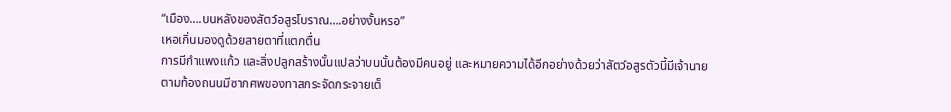“เมือง….บนหลังของสัตว์อสูรโบราณ….อย่างงั้นหรอ”
เหอเกิ่นมองดูด้วยสายตาที่แตกตื่น
การมีกำแพงแก้ว และสิ่งปลูกสร้างนั้นแปลว่าบนนั้นต้องมีคนอยู่ และหมายความได้อีกอย่างด้วยว่าสัตว์อสูรตัวนี้มีเจ้านาย
ตามท้องถนนมีซากศพของทาสกระจัดกระจายเต็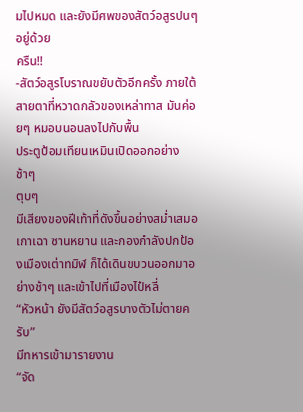มไปหมด และยังมีศพของสัตว์อสูรปนๆ อยู่ด้วย
ครืน!!
-สัตว์อสูรโบราณขยับตัวอีกครั้ง ภายใต้สายตาที่หวาดกลัวของเหล่าทาส มันค่อยๆ หมอบนอนลงไปกับพื้น
ประตูป้อมเทียนเหมินเปิดออกอย่างช้าๆ
ตุบๆ
มีเสียงของฝีเท้าที่ดังขึ้นอย่างสม่ำเสมอ
เกาเฉา ซานหยาน และกองกำลังปกป้องเมืองเต่าทมิฬ ก็ได้เดินขบวนออกมาอย่างช้าๆ และเข้าไปที่เมืองไป๋หลี่
“หัวหน้า ยังมีสัตว์อสูรบางตัวไม่ตายครับ”
มีทหารเข้ามารายงาน
“จัด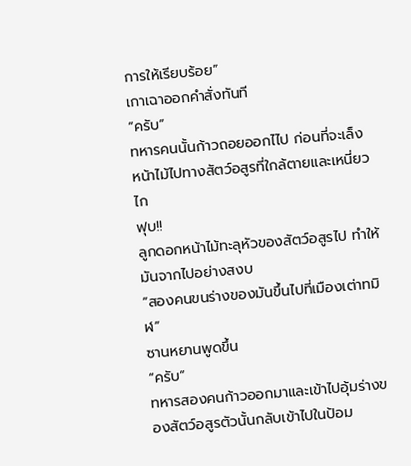การให้เรียบร้อย”
เกาเฉาออกคำสั่งทันที
“ครับ”
ทหารคนนั้นก้าวถอยออกไไป ก่อนที่จะเล็งหน้าไม้ไปทางสัตว์อสูรที่ใกล้ตายและเหนี่ยวไก
ฟุบ!!
ลูกดอกหน้าไม้ทะลุหัวของสัตว์อสูรไป ทำให้มันจากไปอย่างสงบ
“สองคนขนร่างของมันขึ้นไปที่เมืองเต่าทมิฬ”
ซานหยานพูดขึ้น
“ครับ”
ทหารสองคนก้าวออกมาและเข้าไปอุ้มร่างของสัตว์อสูรตัวนั้นกลับเข้าไปในป้อม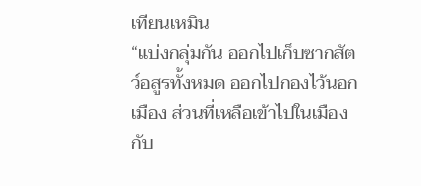เทียนเหมิน
“แบ่งกลุ่มกัน ออกไปเก็บซากสัตว์อสูรทั้งหมด ออกไปกองไว้นอกเมือง ส่วนที่เหลือเข้าไปในเมืองกับ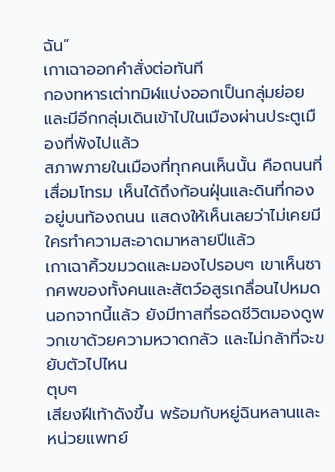ฉัน”
เกาเฉาออกคำสั่งต่อทันที
กองทหารเต่าทมิฬแบ่งออกเป็นกลุ่มย่อย และมีอีกกลุ่มเดินเข้าไปในเมืองผ่านประตูเมืองที่พังไปแล้ว
สภาพภายในเมืองที่ทุกคนเห็นนั้น คือถนนที่เสื่อมโทรม เห็นได้ถึงก้อนฝุ่นและดินที่กองอยู่บนท้องถนน แสดงให้เห็นเลยว่าไม่เคยมีใครทำความสะอาดมาหลายปีแล้ว
เกาเฉาคิ้วขมวดและมองไปรอบๆ เขาเห็นซากศพของทั้งคนและสัตว์อสูรเกลื่อนไปหมด
นอกจากนี้แล้ว ยังมีทาสที่รอดชีวิตมองดูพวกเขาด้วยความหวาดกลัว และไม่กล้าที่จะขยับตัวไปไหน
ตุบๆ
เสียงฝีเท้าดังขึ้น พร้อมกับหยู่ฉินหลานและหน่วยแพทย์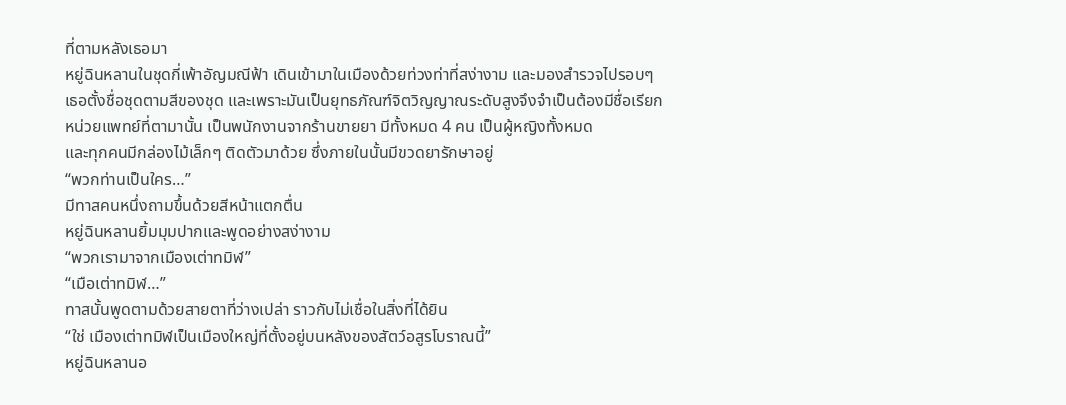ที่ตามหลังเธอมา
หยู่ฉินหลานในชุดกี่เพ้าอัญมณีฟ้า เดินเข้ามาในเมืองด้วยท่วงท่าที่สง่างาม และมองสำรวจไปรอบๆ
เธอตั้งชื่อชุดตามสีของชุด และเพราะมันเป็นยุทธภัณฑ์จิตวิญญาณระดับสูงจึงจำเป็นต้องมีชื่อเรียก
หน่วยแพทย์ที่ตามานั้น เป็นพนักงานจากร้านขายยา มีทั้งหมด 4 คน เป็นผู้หญิงทั้งหมด
และทุกคนมีกล่องไม้เล็กๆ ติดตัวมาด้วย ซึ่งภายในนั้นมีขวดยารักษาอยู่
“พวกท่านเป็นใคร…”
มีทาสคนหนึ่งถามขึ้นด้วยสีหน้าแตกตื่น
หยู่ฉินหลานยิ้มมุมปากและพูดอย่างสง่างาม
“พวกเรามาจากเมืองเต่าทมิฬ”
“เมือเต่าทมิฬ…”
ทาสนั้นพูดตามด้วยสายตาที่ว่างเปล่า ราวกับไม่เชื่อในสิ่งที่ได้ยิน
“ใช่ เมืองเต่าทมิฬเป็นเมืองใหญ่ที่ตั้งอยู่บนหลังของสัตว์อสูรโบราณนี้”
หยู่ฉินหลานอ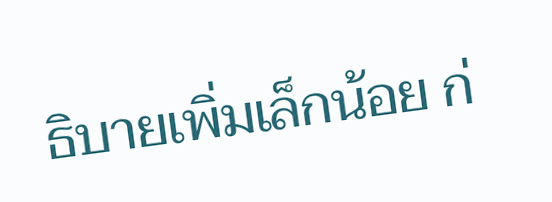ธิบายเพิ่มเล็กน้อย ก่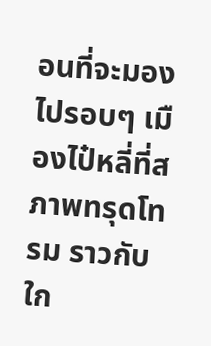อนที่จะมองไปรอบๆ เมืองไป๋หลี่ที่สภาพทรุดโทรม ราวกับใก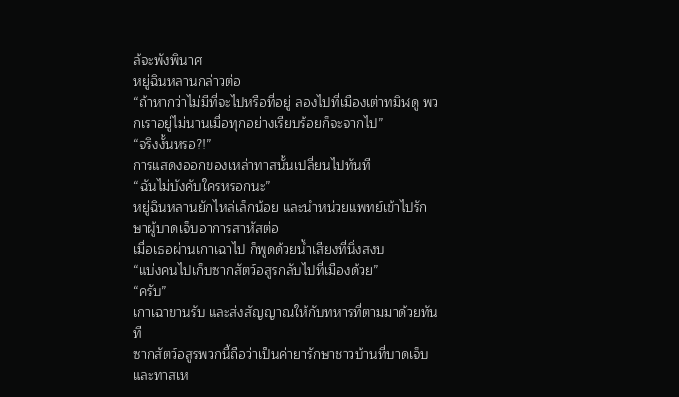ล้จะพังพินาศ
หยู่ฉินหลานกล่าวต่อ
“ถ้าหากว่าไม่มีที่จะไปหรือที่อยู่ ลองไปที่เมืองเต่าทมิฬดู พวกเราอยู่ไม่นานเมื่อทุกอย่างเรียบร้อยก็จะจากไป”
“จริงงั้นหรอ?!”
การแสดงออกของเหล่าทาสนั้นเปลี่ยนไปทันที
“ฉันไม่บังคับใครหรอกนะ”
หยู่ฉินหลานยักไหล่เล็กน้อย และนำหน่วยแพทย์เข้าไปรักษาผู้บาดเจ็บอาการสาหัสต่อ
เมื่อเธอผ่านเกาเฉาไป ก็พูดด้วยน้ำเสียงที่นิ่งสงบ
“แบ่งคนไปเก็บซากสัตว์อสูรกลับไปที่เมืองด้วย”
“ครับ”
เกาเฉาขานรับ และส่งสัญญาณให้กับทหารที่ตามมาด้วยทันที
ซากสัตว์อสูรพวกนี้ถือว่าเป็นค่ายารักษาชาวบ้านที่บาดเจ็บและทาสเห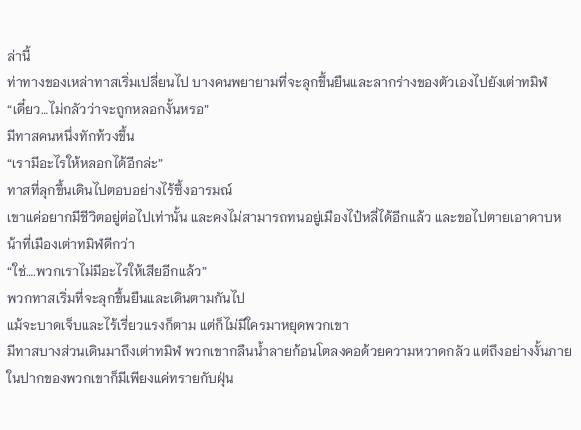ล่านี้
ท่าทางของเหล่าทาสเริ่มเปลี่ยนไป บางคนพยายามที่จะลุกขึ้นยืนและลากร่างของตัวเองไปยังเต่าทมิฬ
“เดี๋ยว…ไม่กลัวว่าจะถูกหลอกงั้นหรอ”
มีทาสคนหนึ่งทักท้วงขึ้น
“เรามีอะไรให้หลอกได้อีกล่ะ”
ทาสที่ลุกขึ้นเดินไปตอบอย่างไร้ซึ้งอารมณ์
เขาแค่อยากมีชีวิตอยู่ต่อไปเท่านั้น และคงไม่สามารถทนอยู่เมืองไป๋หลี่ได้อีกแล้ว และขอไปตายเอาดาบหน้าที่เมืองเต่าทมิฬดีกว่า
“ใช่….พวกเราไม่มีอะไรให้เสียอีกแล้ว”
พวกทาสเริ่มที่จะลุกขึ้นยืนและเดินตามกันไป
แม้จะบาดเจ็บและไร้เรี่ยวแรงก็ตาม แต่ก็ไม่มีใครมาหยุดพวกเขา
มีทาสบางส่วนเดินมาถึงเต่าทมิฬ พวกเขากลืนน้ำลายก้อนโตลงคอด้วยความหวาดกลัว แต่ถึงอย่างงั้นภายในปากของพวกเขาก็มีเพียงแค่ทรายกับฝุ่น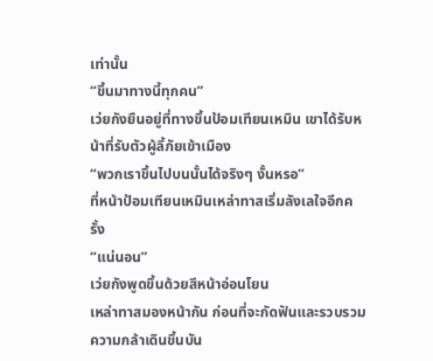เท่านั้น
“ขึ้นมาทางนี้ทุกคน”
เว่ยกังยืนอยู่ที่ทางขึ้นป้อมเทียนเหมิน เขาได้รับหน้าที่รับตัวผู้ลี้ภัยเข้าเมือง
“พวกเราขึ้นไปบนนั้นได้จริงๆ งั้นหรอ”
ที่หน้าป้อมเทียนเหมินเหล่าทาสเริ่มลังเลใจอีกครั้ง
“แน่นอน”
เว่ยกังพูดขึ้นด้วยสีหน้าอ่อนโยน
เหล่าทาสมองหน้ากัน ก่อนที่จะกัดฟันและรวบรวมความกล้าเดินขึ้นบัน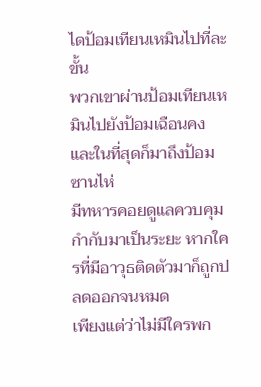ไดป้อมเทียนเหมินไปที่ละขั้น
พวกเขาผ่านป้อมเทียนเหมินไปยังป้อมเฉือนคง และในที่สุดก็มาถึงป้อมซานไห่
มีทหารคอยดูแลควบคุมกำกับมาเป็นระยะ หากใครที่มีอาวุธติดตัวมาก็ถูกปลดออกจนหมด
เพียงแต่ว่าไม่มีใครพก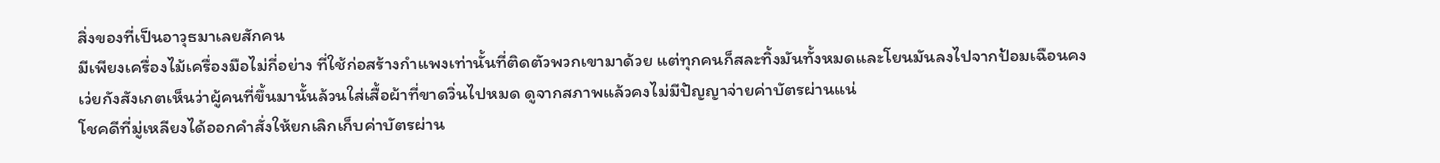สิ่งของที่เป็นอาวุธมาเลยสักคน
มีเพียงเครื่องไม้เครื่องมือไม่กี่อย่าง ที่ใช้ก่อสร้างกำแพงเท่านั้นที่ติดตัวพวกเขามาด้วย แต่ทุกคนก็สละทิ้งมันทั้งหมดและโยนมันลงไปจากป้อมเฉือนคง
เว่ยกังสังเกตเห็นว่าผู้คนที่ขึ้นมานั้นล้วนใส่เสื้อผ้าที่ขาดวิ่นไปหมด ดูจากสภาพแล้วคงไม่มีปัญญาจ่ายค่าบัตรผ่านแน่
โชคดีที่มู่เหลียงได้ออกคำสั่งให้ยกเลิกเก็บค่าบัตรผ่าน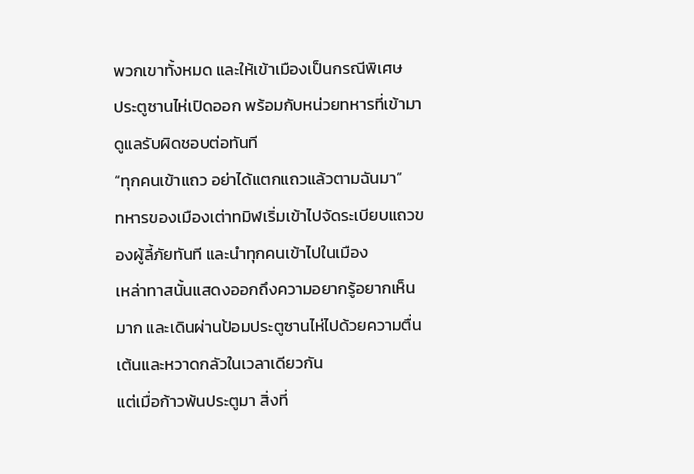พวกเขาทั้งหมด และให้เข้าเมืองเป็นกรณีพิเศษ
ประตูซานไห่เปิดออก พร้อมกับหน่วยทหารที่เข้ามาดูแลรับผิดชอบต่อทันที
“ทุกคนเข้าแถว อย่าได้แตกแถวแล้วตามฉันมา”
ทหารของเมืองเต่าทมิฬเริ่มเข้าไปจัดระเบียบแถวของผู้ลี้ภัยทันที และนำทุกคนเข้าไปในเมือง
เหล่าทาสนั้นแสดงออกถึงความอยากรู้อยากเห็นมาก และเดินผ่านป้อมประตูซานไห่ไปด้วยความตื่นเต้นและหวาดกลัวในเวลาเดียวกัน
แต่เมื่อก้าวพ้นประตูมา สิ่งที่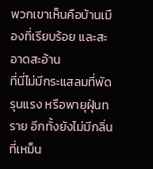พวกเขาเห็นคือบ้านเมืองที่เรียบร้อย และสะอาดสะอ้าน
ที่นี่ไม่มีกระแสลมที่พัดรุนแรง หรือพายุฝุ่นทราย อีกทั้งยังไม่มีกลิ่นที่เหม็น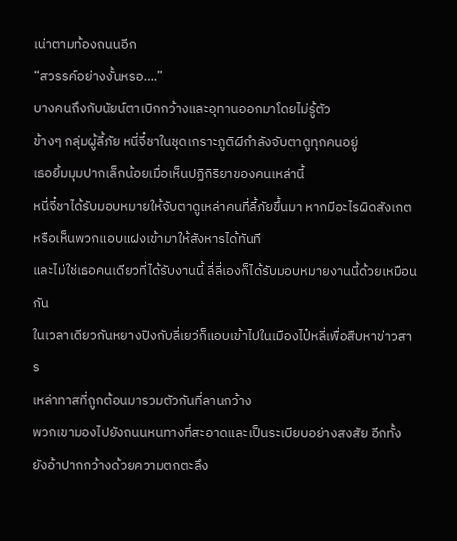เน่าตามท้องถนนอีก
“สวรรค์อย่างงั้นหรอ….”
บางคนถึงกับนัยน์ตาเบิกกว้างและอุทานออกมาโดยไม่รู้ตัว
ข้างๆ กลุ่มผู้ลี้ภัย หนี่จี๋ชาในชุดเกราะภูติผีกำลังจับตาดูทุกคนอยู่
เธอยิ้มมุมปากเล็กน้อยเมื่อเห็นปฏิกิริยาของคนเหล่านี้
หนี่จี๋ชาได้รับมอบหมายให้จับตาดูเหล่าคนที่ลี้ภัยขึ้นมา หากมีอะไรผิดสังเกตหรือเห็นพวกแอบแฝงเข้ามาให้สังหารได้ทันที
และไม่ใช่เธอคนเดียวที่ได้รับงานนี้ ลี่ลี่เองก็ได้รับมอบหมายงานนี้ด้วยเหมือนกัน
ในเวลาเดียวกันหยางปิงกับลี่เยว่ก็แอบเข้าไปในเมืองไป๋หลี่เพื่อสืบหาข่าวสาร
เหล่าทาสที่ถูกต้อนมารวมตัวกันที่ลานกว้าง
พวกเขามองไปยังถนนหนทางที่สะอาดและเป็นระเบียบอย่างสงสัย อีกทั้งยังอ้าปากกว้างด้วยความตกตะลึง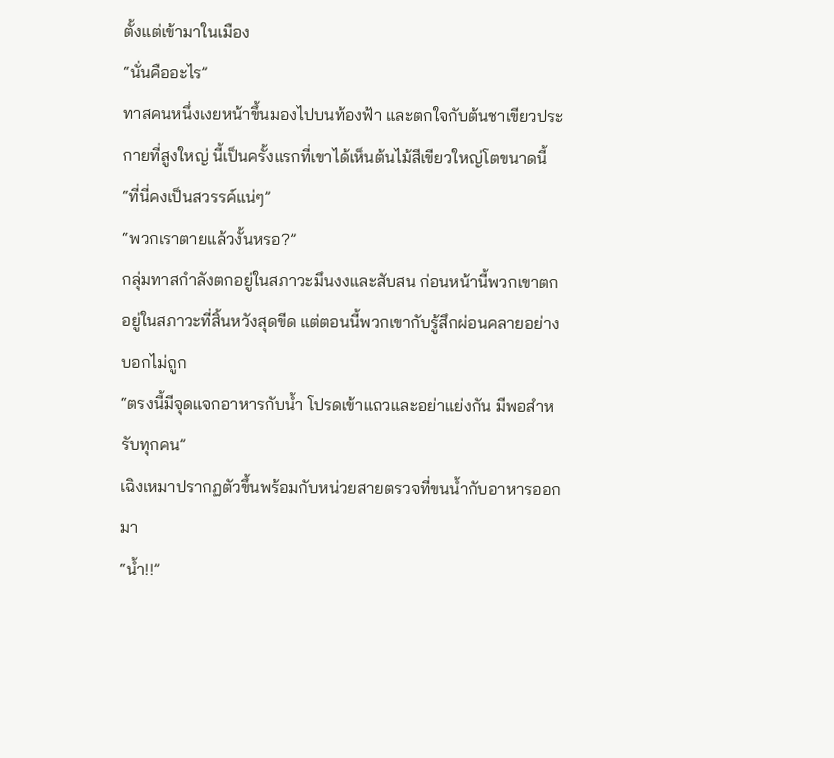ตั้งแต่เข้ามาในเมือง
“นั่นคืออะไร”
ทาสคนหนึ่งเงยหน้าขึ้นมองไปบนท้องฟ้า และตกใจกับต้นชาเขียวประกายที่สูงใหญ่ นี้เป็นครั้งแรกที่เขาได้เห็นต้นไม้สีเขียวใหญ่โตขนาดนี้
“ที่นี่คงเป็นสวรรค์แน่ๆ”
“พวกเราตายแล้วงั้นหรอ?”
กลุ่มทาสกำลังตกอยู่ในสภาวะมึนงงและสับสน ก่อนหน้านี้พวกเขาตกอยู่ในสภาวะที่สิ้นหวังสุดขีด แต่ตอนนี้พวกเขากับรู้สึกผ่อนคลายอย่างบอกไม่ถูก
“ตรงนี้มีจุดแจกอาหารกับน้ำ โปรดเข้าแถวและอย่าแย่งกัน มีพอสำหรับทุกคน”
เฉิงเหมาปรากฏตัวขึ้นพร้อมกับหน่วยสายตรวจที่ขนน้ำกับอาหารออกมา
“น้ำ!!”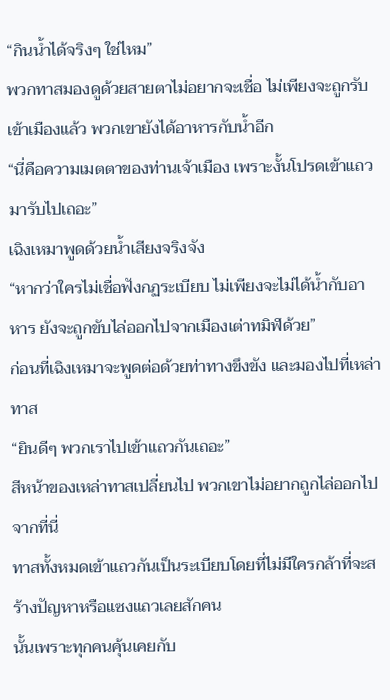“กินน้ำได้จริงๆ ใช่ไหม”
พวกทาสมองดูด้วยสายตาไม่อยากจะเชื่อ ไม่เพียงจะถูกรับเข้าเมืองแล้ว พวกเขายังได้อาหารกับน้ำอีก
“นี่คือความเมตตาของท่านเจ้าเมือง เพราะงั้นโปรดเข้าแถวมารับไปเถอะ”
เฉิงเหมาพูดด้วยน้ำเสียงจริงจัง
“หากว่าใครไม่เชื่อฟังกฏระเบียบ ไม่เพียงจะไม่ได้น้ำกับอาหาร ยังจะถูกขับไล่ออกไปจากเมืองเต่าทมิฬด้วย”
ก่อนที่เฉิงเหมาจะพูดต่อด้วยท่าทางขึงขัง และมองไปที่เหล่าทาส
“ยินดีๆ พวกเราไปเข้าแถวกันเถอะ”
สีหน้าของเหล่าทาสเปลี่ยนไป พวกเขาไม่อยากถูกไล่ออกไปจากที่นี่
ทาสทั้งหมดเข้าแถวกันเป็นระเบียบโดยที่ไม่มีใครกล้าที่จะสร้างปัญหาหรือแซงแถวเลยสักคน
นั้นเพราะทุกคนคุ้นเคยกับ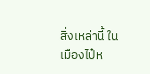สิ่งเหล่านี้ ในเมืองไป๋ห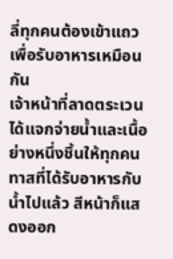ลี่ทุกคนต้องเข้าแถวเพื่อรับอาหารเหมือนกัน
เจ้าหน้าที่ลาดตระเวนได้แจกจ่ายน้ำและเนื้อย่างหนึ่งชิ้นให้ทุกคน
ทาสที่ได้รับอาหารกับน้ำไปแล้ว สีหน้าก็แสดงออก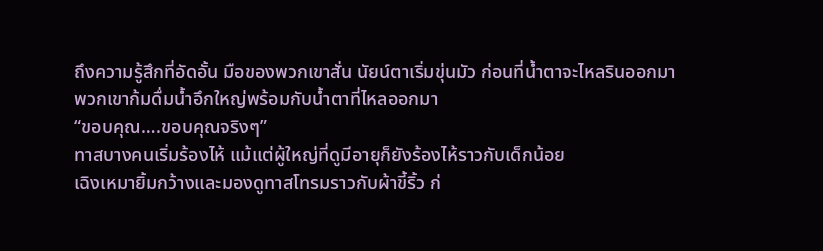ถึงความรู้สึกที่อัดอั้น มือของพวกเขาสั่น นัยน์ตาเริ่มขุ่นมัว ก่อนที่น้ำตาจะไหลรินออกมา
พวกเขาก้มดื่มน้ำอึกใหญ่พร้อมกับน้ำตาที่ไหลออกมา
“ขอบคุณ….ขอบคุณจริงๆ”
ทาสบางคนเริ่มร้องไห้ แม้แต่ผู้ใหญ่ที่ดูมีอายุก็ยังร้องไห้ราวกับเด็กน้อย
เฉิงเหมายิ้มกว้างและมองดูทาสโทรมราวกับผ้าขี้ริ้ว ก่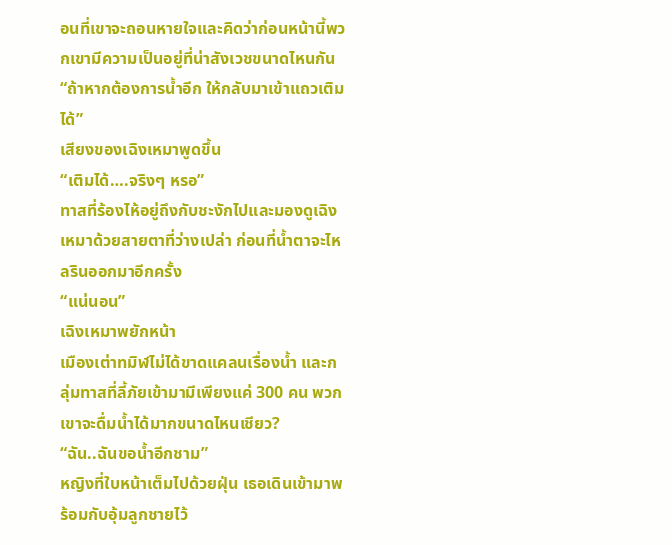อนที่เขาจะถอนหายใจและคิดว่าก่อนหน้านี้พวกเขามีความเป็นอยู่ที่น่าสังเวชขนาดไหนกัน
“ถ้าหากต้องการน้ำอีก ให้กลับมาเข้าแถวเติมได้”
เสียงของเฉิงเหมาพูดขึ้น
“เติมได้….จริงๆ หรอ”
ทาสที่ร้องไห้อยู่ถึงกับชะงักไปและมองดูเฉิงเหมาด้วยสายตาที่ว่างเปล่า ก่อนที่น้ำตาจะไหลรินออกมาอีกครั้ง
“แน่นอน”
เฉิงเหมาพยักหน้า
เมืองเต่าทมิฬไม่ได้ขาดแคลนเรื่องน้ำ และกลุ่มทาสที่ลี้ภัยเข้ามามีเพียงแค่ 300 คน พวกเขาจะดื่มน้ำได้มากขนาดไหนเชียว?
“ฉัน..ฉันขอน้ำอีกชาม”
หญิงที่ใบหน้าเต็มไปด้วยฝุ่น เธอเดินเข้ามาพร้อมกับอุ้มลูกชายไว้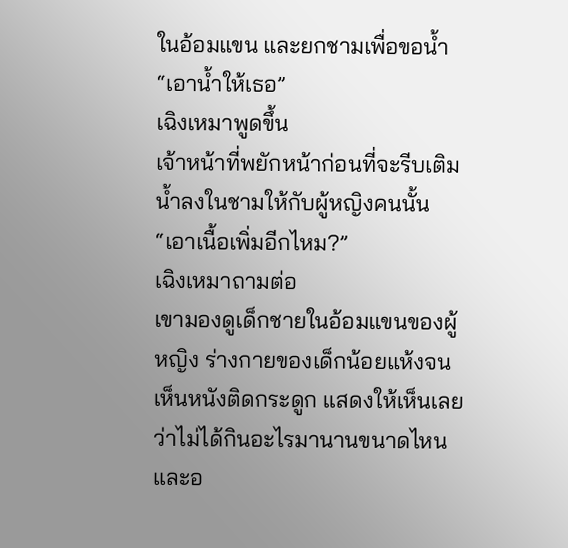ในอ้อมแขน และยกชามเพื่อขอน้ำ
“เอาน้ำให้เธอ”
เฉิงเหมาพูดขึ้น
เจ้าหน้าที่พยักหน้าก่อนที่จะรีบเติมน้ำลงในชามให้กับผู้หญิงคนนั้น
“เอาเนื้อเพิ่มอีกไหม?”
เฉิงเหมาถามต่อ
เขามองดูเด็กชายในอ้อมแขนของผู้หญิง ร่างกายของเด็กน้อยแห้งจนเห็นหนังติดกระดูก แสดงให้เห็นเลยว่าไม่ได้กินอะไรมานานขนาดไหน และอ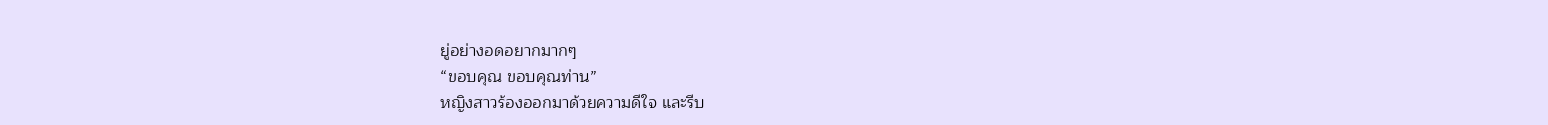ยู่อย่างอดอยากมากๆ
“ขอบคุณ ขอบคุณท่าน”
หญิงสาวร้องออกมาด้วยความดีใจ และรีบ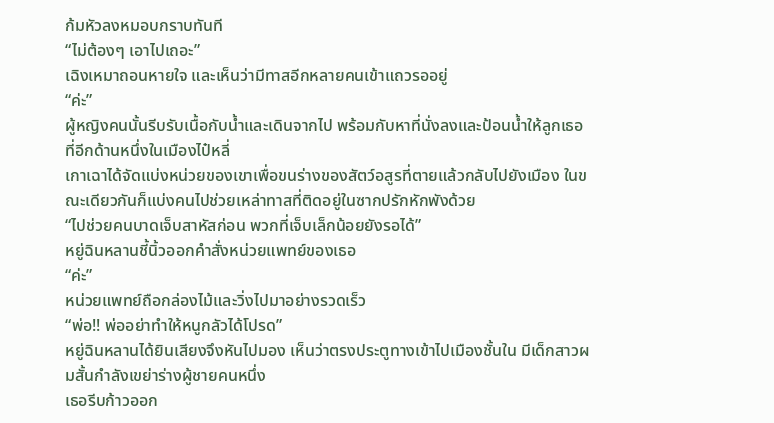ก้มหัวลงหมอบกราบทันที
“ไม่ต้องๆ เอาไปเถอะ”
เฉิงเหมาถอนหายใจ และเห็นว่ามีทาสอีกหลายคนเข้าแถวรออยู่
“ค่ะ”
ผู้หญิงคนนั้นรีบรับเนื้อกับน้ำและเดินจากไป พร้อมกับหาที่นั่งลงและป้อนน้ำให้ลูกเธอ
ที่อีกด้านหนึ่งในเมืองไป๋หลี่
เกาเฉาได้จัดแบ่งหน่วยของเขาเพื่อขนร่างของสัตว์อสูรที่ตายแล้วกลับไปยังเมือง ในขณะเดียวกันก็แบ่งคนไปช่วยเหล่าทาสที่ติดอยู่ในซากปรักหักพังด้วย
“ไปช่วยคนบาดเจ็บสาหัสก่อน พวกที่เจ็บเล็กน้อยยังรอได้”
หยู่ฉินหลานชี้นิ้วออกคำสั่งหน่วยแพทย์ของเธอ
“ค่ะ”
หน่วยแพทย์ถือกล่องไม้และวิ่งไปมาอย่างรวดเร็ว
“พ่อ!! พ่ออย่าทำให้หนูกลัวได้โปรด”
หยู่ฉินหลานได้ยินเสียงจึงหันไปมอง เห็นว่าตรงประตูทางเข้าไปเมืองชั้นใน มีเด็กสาวผมสั้นกำลังเขย่าร่างผู้ชายคนหนึ่ง
เธอรีบก้าวออก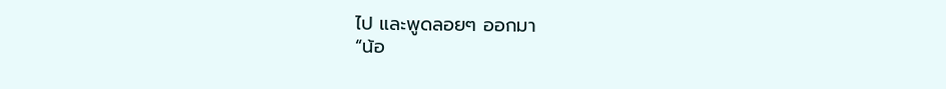ไป และพูดลอยๆ ออกมา
“น้อ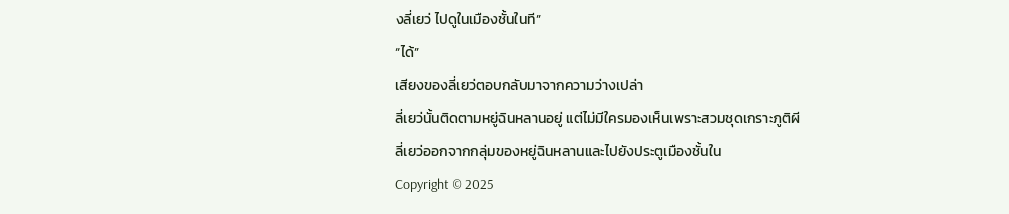งลี่เยว่ ไปดูในเมืองชั้นในที”
“ได้”
เสียงของลี่เยว่ตอบกลับมาจากความว่างเปล่า
ลี่เยว่นั้นติดตามหยู่ฉินหลานอยู่ แต่ไม่มีใครมองเห็นเพราะสวมชุดเกราะภูติผี
ลี่เยว่ออกจากกลุ่มของหยู่ฉินหลานและไปยังประตูเมืองชั้นใน
Copyright © 2025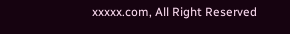xxxxx.com, All Right Reserved